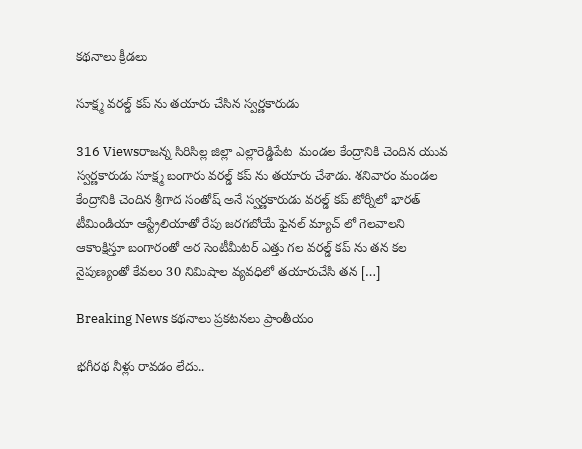కథనాలు క్రీడలు

సూక్ష్మ వరల్డ్ కప్ ను తయారు చేసిన స్వర్ణకారుడు

316 Viewsరాజన్న సిరిసిల్ల జిల్లా ఎల్లారెడ్డిపేట  మండల కేంద్రానికి చెందిన యువ స్వర్ణకారుడు సూక్ష్మ బంగారు వరల్డ్ కప్ ను తయారు చేశాడు. శనివారం మండల కేంద్రానికి చెందిన శ్రీగాద సంతోష్ అనే స్వర్ణకారుడు వరల్డ్ కప్ టోర్నీలో భారత్ టీమిండియా ఆస్ట్రేలియాతో రేపు జరగబోయే ఫైనల్ మ్యాచ్ లో గెలవాలని ఆకాంక్షిస్తూ బంగారంతో అర సెంటీమీటర్ ఎత్తు గల వరల్డ్ కప్ ను తన కల నైపుణ్యంతో కేవలం 30 నిమిషాల వ్యవధిలో తయారుచేసి తన […]

Breaking News కథనాలు ప్రకటనలు ప్రాంతీయం

భగీరథ నీళ్లు రావడం లేదు..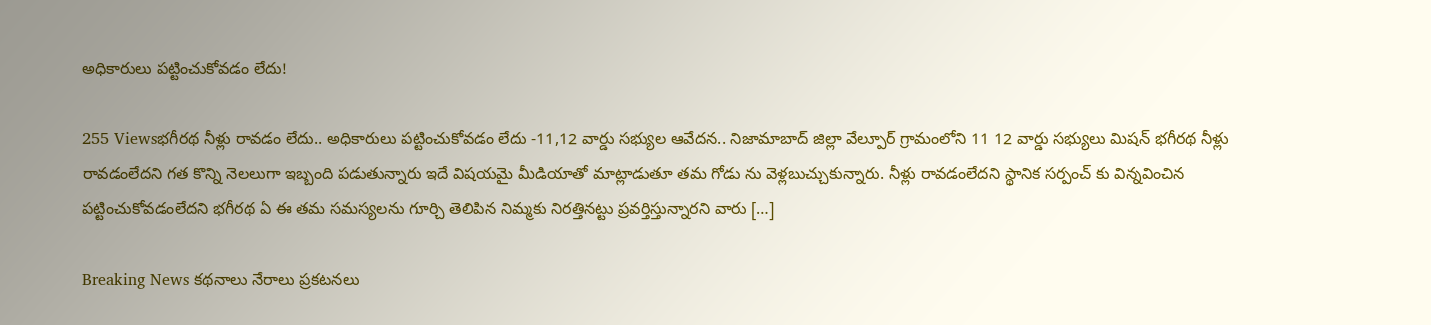అధికారులు పట్టించుకోవడం లేదు!

255 Viewsభగీరథ నీళ్లు రావడం లేదు.. అధికారులు పట్టించుకోవడం లేదు -11,12 వార్డు సభ్యుల ఆవేదన.. నిజామాబాద్ జిల్లా వేల్పూర్ గ్రామంలోని 11 12 వార్డు సభ్యులు మిషన్ భగీరథ నీళ్లు రావడంలేదని గత కొన్ని నెలలుగా ఇబ్బంది పడుతున్నారు ఇదే విషయమై మీడియాతో మాట్లాడుతూ తమ గోడు ను వెళ్లబుచ్చుకున్నారు. నీళ్లు రావడంలేదని స్థానిక సర్పంచ్ కు విన్నవించిన పట్టించుకోవడంలేదని భగీరథ ఏ ఈ తమ సమస్యలను గూర్చి తెలిపిన నిమ్మకు నిరత్తినట్టు ప్రవర్తిస్తున్నారని వారు […]

Breaking News కథనాలు నేరాలు ప్రకటనలు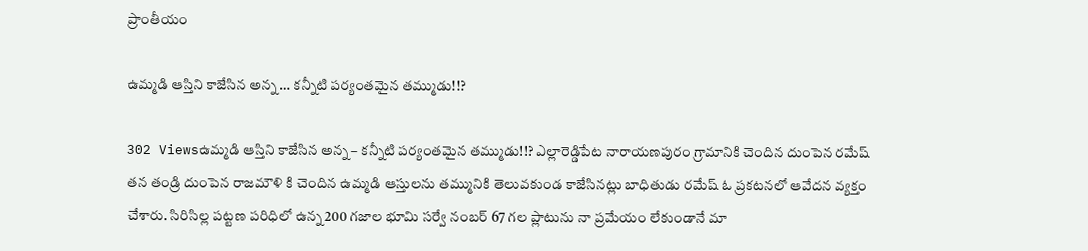ప్రాంతీయం

ఉమ్మడి ఆస్తిని కాజేసిన అన్న … కన్నీటి పర్యంతమైన తమ్ముడు!!?

302 Viewsఉమ్మడి ఆస్తిని కాజేసిన అన్న – కన్నీటి పర్యంతమైన తమ్ముడు!!? ఎల్లారెడ్డిపేట నారాయణపురం గ్రామానికి చెందిన దుంపెన రమేష్ తన తండ్రి దుంపెన రాజమౌళి కి చెందిన ఉమ్మడి ఆస్తులను తమ్మునికి తెలువకుండ కాజేసినట్లు బాధితుడు రమేష్ ఓ ప్రకటనలో ఆవేదన వ్యక్తం చేశారు. సిరిసిల్ల పట్టణ పరిధిలో ఉన్న 200 గజాల భూమి సర్వే నంబర్ 67 గల ప్లాటును నా ప్రమేయం లేకుండానే మా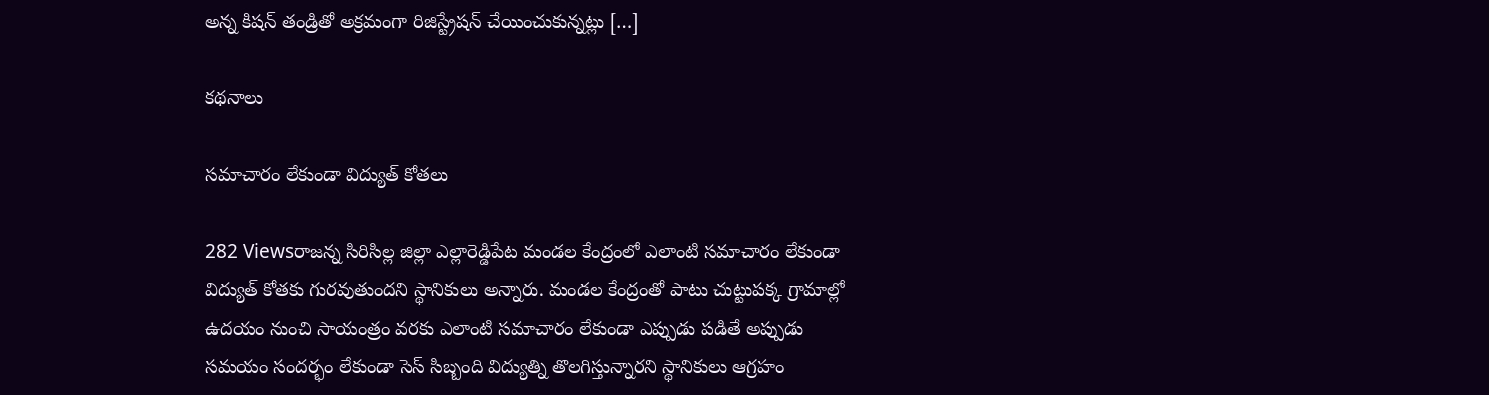అన్న కిషన్ తండ్రితో అక్రమంగా రిజిస్ట్రేషన్ చేయించుకున్నట్లు […]

కథనాలు

సమాచారం లేకుండా విద్యుత్ కోతలు

282 Viewsరాజన్న సిరిసిల్ల జిల్లా ఎల్లారెడ్డిపేట మండల కేంద్రంలో ఎలాంటి సమాచారం లేకుండా విద్యుత్ కోతకు గురవుతుందని స్థానికులు అన్నారు. మండల కేంద్రంతో పాటు చుట్టుపక్క గ్రామాల్లో ఉదయం నుంచి సాయంత్రం వరకు ఎలాంటి సమాచారం లేకుండా ఎప్పుడు పడితే అప్పుడు సమయం సందర్భం లేకుండా సెస్ సిబ్బంది విద్యుత్ని తొలగిస్తున్నారని స్థానికులు ఆగ్రహం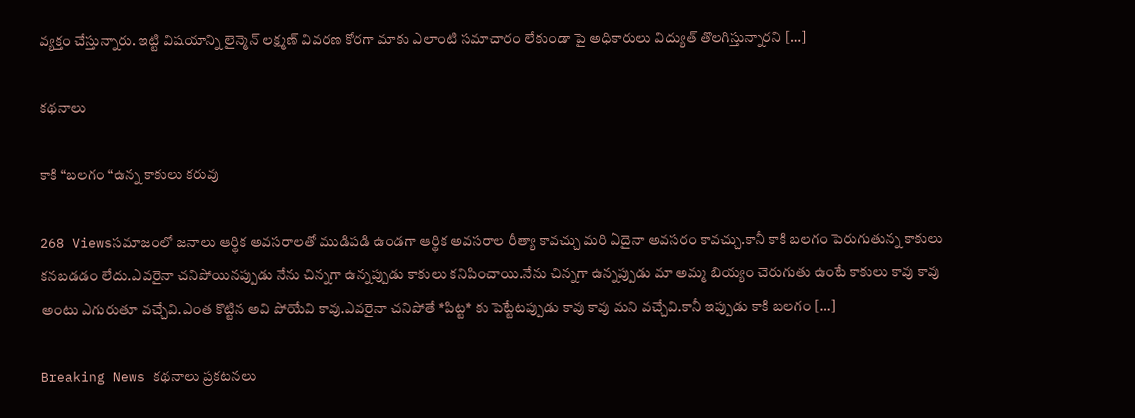వ్యక్తం చేస్తున్నారు. ఇట్టి విషయాన్ని లైన్మెన్ లక్ష్మణ్ వివరణ కోరగా మాకు ఎలాంటి సమాచారం లేకుండా పై అధికారులు విద్యుత్ తొలగిస్తున్నారని […]

కథనాలు

కాకి “బలగం “ఉన్న కాకులు కరువు

268 Viewsసమాజంలో జనాలు ఆర్థిక అవసరాలతో ముడిపడి ఉండగా ఆర్థిక అవసరాల రీత్యా కావచ్చు మరి ఏదైనా అవసరం కావచ్చు.కానీ కాకి బలగం పెరుగుతున్న కాకులు కనబడడం లేదు.ఎవరైనా చనిపోయినప్పుడు నేను చిన్నగా ఉన్నప్పుడు కాకులు కనిపించాయి.నేను చిన్నగా ఉన్నప్పుడు మా అమ్మ బియ్యం చెరుగుతు ఉంటే కాకులు కావు కావు అంటు ఎగురుతూ వచ్చేవి.ఎంత కొట్టిన అవి పోయేవి కావు.ఎవరైనా చనిపోతే *పిట్ట* కు పెట్టేటప్పుడు కావు కావు మని వచ్చేవి.కానీ ఇప్పుడు కాకి బలగం […]

Breaking News కథనాలు ప్రకటనలు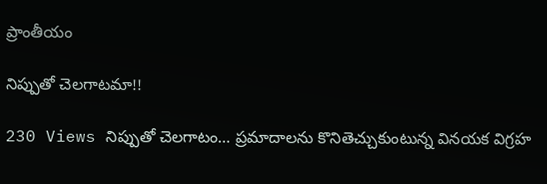ప్రాంతీయం

నిప్పుతో చెలగాటమా!!

230 Views నిప్పుతో చెలగాటం… ప్రమాదాలను కొనితెచ్చుకుంటున్న వినయక విగ్రహ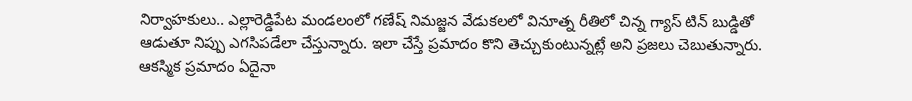నిర్వాహకులు.. ఎల్లారెడ్డిపేట మండలంలో గణేష్ నిమజ్జన వేడుకలలో వినూత్న రీతిలో చిన్న గ్యాస్ టిన్ బుడ్డితో ఆడుతూ నిప్పు ఎగసిపడేలా చేస్తున్నారు. ఇలా చేస్తే ప్రమాదం కొని తెచ్చుకుంటున్నట్లే అని ప్రజలు చెబుతున్నారు. ఆకస్మిక ప్రమాదం ఏదైనా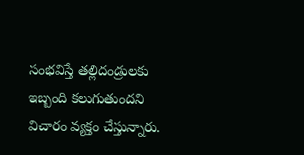సంభవిస్తే తల్లిదండ్రులకు ఇబ్బంది కలుగుతుందని విచారం వ్యక్తం చేస్తున్నారు.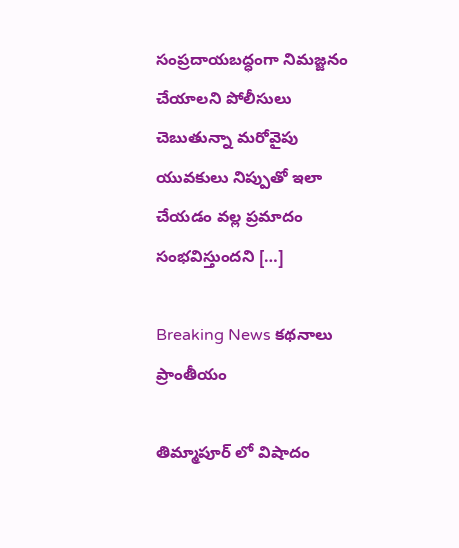సంప్రదాయబద్ధంగా నిమజ్జనం చేయాలని పోలీసులు చెబుతున్నా మరోవైపు యువకులు నిప్పుతో ఇలా చేయడం వల్ల ప్రమాదం సంభవిస్తుందని […]

Breaking News కథనాలు ప్రాంతీయం

తిమ్మాపూర్ లో విషాదం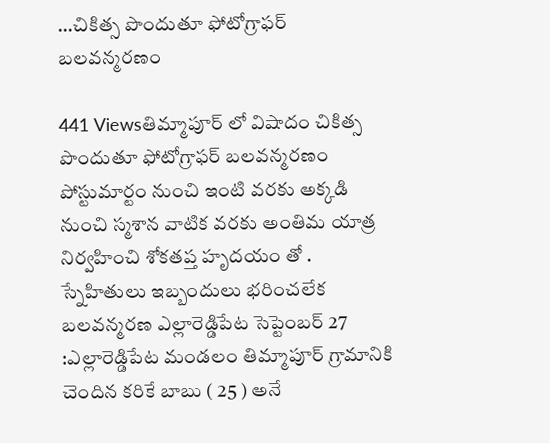…చికిత్స పొందుతూ ఫోటోగ్రాఫర్ బలవన్మరణం

441 Viewsతిమ్మాపూర్ లో విషాదం చికిత్స పొందుతూ ఫోటోగ్రాఫర్ బలవన్మరణం పోస్టుమార్టం నుంచి ఇంటి వరకు అక్కడి నుంచి స్మశాన వాటిక వరకు అంతిమ యాత్ర నిర్వహించి శోకతప్త హృదయం తో . స్నేహితులు ఇబ్బందులు భరించలేక బలవన్మరణ ఎల్లారెడ్డిపేట సెప్టెంబర్ 27 :ఎల్లారెడ్డిపేట మండలం తిమ్మాపూర్ గ్రామానికి చెందిన కరికే బాబు ( 25 ) అనే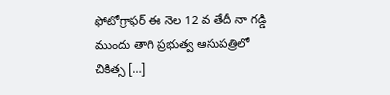ఫోటోగ్రాఫర్ ఈ నెల 12 వ తేదీ నా గడ్డి ముందు తాగి ప్రభుత్వ ఆసుపత్రిలో చికిత్స […]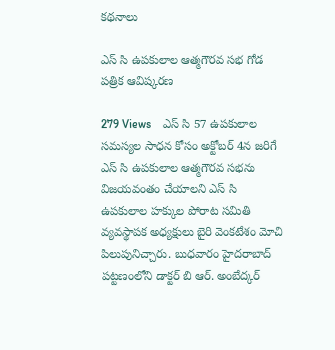కథనాలు

ఎస్ సి ఉపకులాల ఆత్మగౌరవ సభ గోడ పత్రిక ఆవిష్కరణ

279 Views    ఎస్ సి 57 ఉపకులాల సమస్యల సాధన కోసం అక్టోబర్ 4న జరిగే ఎస్ సి ఉపకులాల ఆత్మగౌరవ సభను విజయవంతం చేయాలని ఎస్ సి ఉపకులాల హక్కుల పోరాట సమితి వ్యవస్థాపక అధ్యక్షులు బైరి వెంకటేశం మోచి పిలుపునిచ్చారు. బుధవారం హైదరాబాద్ పట్టణంలోని డాక్టర్ బి ఆర్. అంబేద్కర్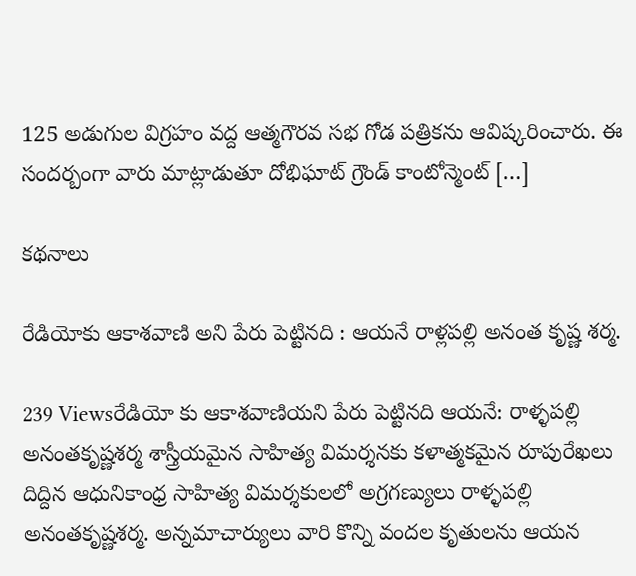125 అడుగుల విగ్రహం వద్ద ఆత్మగౌరవ సభ గోడ పత్రికను ఆవిష్కరించారు. ఈ సందర్బంగా వారు మాట్లాడుతూ దోభిఘాట్ గ్రౌండ్ కాంటోన్మెంట్ […]

కథనాలు

రేడియోకు ఆకాశవాణి అని పేరు పెట్టినది : ఆయనే రాళ్లపల్లి అనంత కృష్ణ శర్మ.

239 Viewsరేడియో కు ఆకాశవాణియని పేరు పెట్టినది ఆయనే: రాళ్ళపల్లి అనంతకృష్ణశర్మ శాస్త్రీయమైన సాహిత్య విమర్శనకు కళాత్మకమైన రూపురేఖలు దిద్దిన ఆధునికాంధ్ర సాహిత్య విమర్శకులలో అగ్రగణ్యులు రాళ్ళపల్లి అనంతకృష్ణశర్మ. అన్నమాచార్యులు వారి కొన్ని వందల కృతులను ఆయన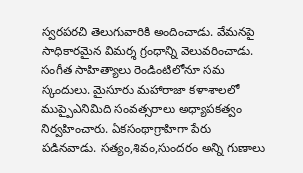స్వరపరచి తెలుగువారికి అందించాడు. వేమనపై సాధికారమైన విమర్శ గ్రంధాన్ని వెలువరించాడు. సంగీత సాహిత్యాలు రెండింటిలోనూ సమ స్కందులు. మైసూరు మహారాజా కళాశాలలో ముప్పైఎనిమిది సంవత్సరాలు అధ్యాపకత్వం నిర్వహించారు. ఏకసంథాగ్రాహిగా పేరు పడినవాడు. సత్యం,శివం,సుందరం అన్ని గుణాలు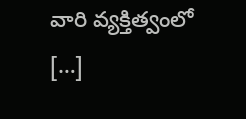వారి వ్యక్తిత్వంలో […]